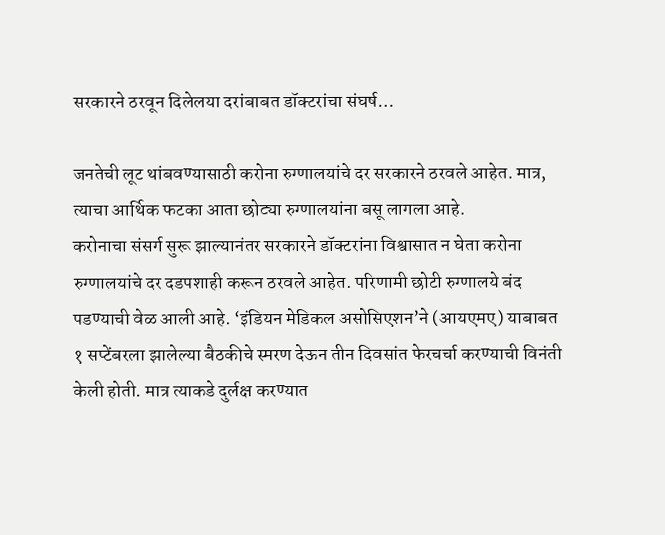सरकारने ठरवून दिलेलया दरांबाबत डॉक्टरांचा संघर्ष…

जनतेची लूट थांबवण्यासाठी करोना रुग्णालयांचे दर सरकारने ठरवले आहेत. मात्र, त्याचा आर्थिक फटका आता छोट्या रुग्णालयांना बसू लागला आहे.
करोनाचा संसर्ग सुरू झाल्यानंतर सरकारने डॉक्टरांना विश्वासात न घेता करोना रुग्णालयांचे दर दडपशाही करून ठरवले आहेत. परिणामी छोटी रुग्णालये बंद पडण्याची वेळ आली आहे. ‘इंडियन मेडिकल असोसिएशन’ने (आयएमए) याबाबत १ सप्टेंबरला झालेल्या बैठकीचे स्मरण देऊन तीन दिवसांत फेरचर्चा करण्याची विनंती केली होती. मात्र त्याकडे दुर्लक्ष करण्यात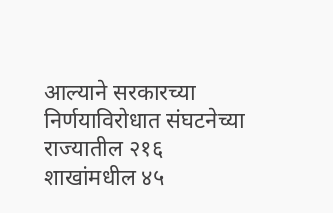आल्याने सरकारच्या निर्णयाविरोधात संघटनेच्या राज्यातील २१६ शाखांमधील ४५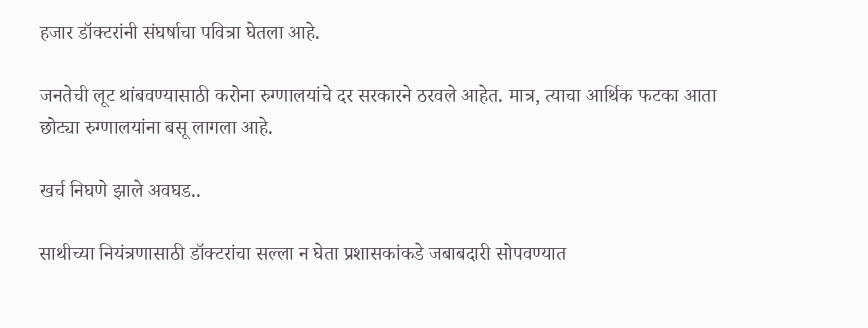हजार डॉक्टरांनी संघर्षाचा पवित्रा घेतला आहे.

जनतेची लूट थांबवण्यासाठी करोना रुग्णालयांचे दर सरकारने ठरवले आहेत. मात्र, त्याचा आर्थिक फटका आता छोट्या रुग्णालयांना बसू लागला आहे.

खर्च निघणे झाले अवघड..

साथीच्या नियंत्रणासाठी डॉक्टरांचा सल्ला न घेता प्रशासकांकडे जबाबदारी सोपवण्यात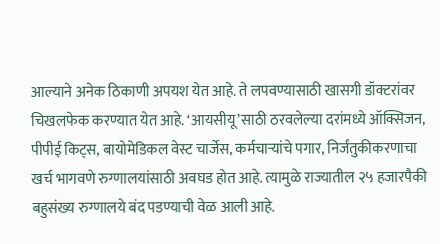आल्याने अनेक ठिकाणी अपयश येत आहे. ते लपवण्यासाठी खासगी डॉक्टरांवर चिखलफेक करण्यात येत आहे. ‘आयसीयू’साठी ठरवलेल्या दरांमध्ये ऑक्सिजन, पीपीई किट्स, बायोमेडिकल वेस्ट चार्जेस, कर्मचाऱ्यांचे पगार, निर्जंतुकीकरणाचा खर्च भागवणे रुग्णालयांसाठी अवघड होत आहे. त्यामुळे राज्यातील २५ हजारपैकी बहुसंख्य रुग्णालये बंद पडण्याची वेळ आली आहे.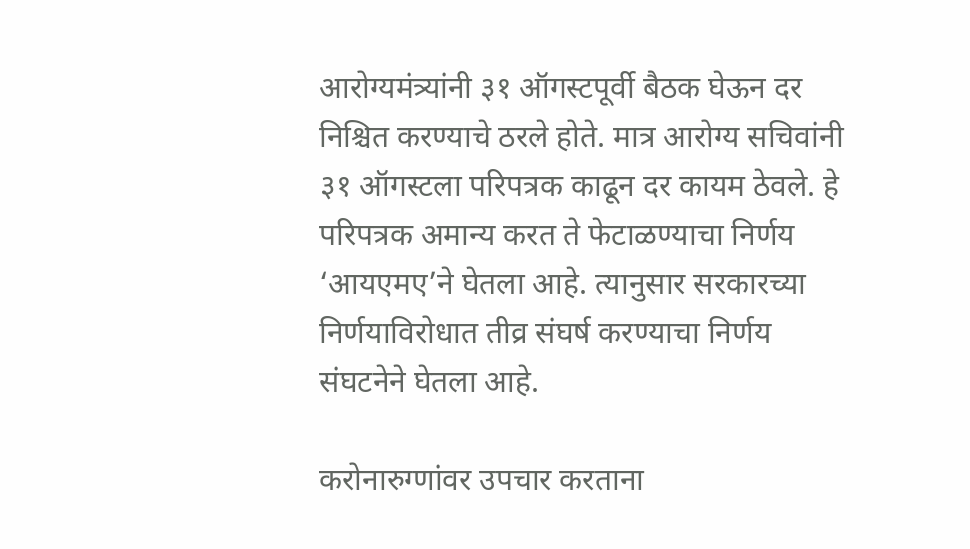आरोग्यमंत्र्यांनी ३१ ऑगस्टपूर्वी बैठक घेऊन दर निश्चित करण्याचे ठरले होते. मात्र आरोग्य सचिवांनी ३१ ऑगस्टला परिपत्रक काढून दर कायम ठेवले. हे परिपत्रक अमान्य करत ते फेटाळण्याचा निर्णय ‘आयएमए’ने घेतला आहे. त्यानुसार सरकारच्या निर्णयाविरोधात तीव्र संघर्ष करण्याचा निर्णय संघटनेने घेतला आहे.

करोनारुग्णांवर उपचार करताना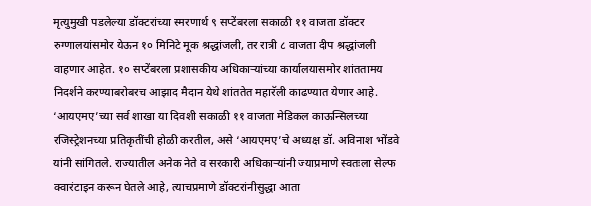मृत्युमुखी पडलेल्या डॉक्टरांच्या स्मरणार्थ ९ सप्टेंबरला सकाळी ११ वाजता डॉक्टर रुग्णालयांसमोर येऊन १० मिनिटे मूक श्रद्धांजली, तर रात्री ८ वाजता दीप श्रद्धांजली वाहणार आहेत. १० सप्टेंबरला प्रशासकीय अधिकाऱ्यांच्या कार्यालयासमोर शांततामय निदर्शने करण्याबरोबरच आझाद मैदान येथे शांततेत महारॅली काढण्यात येणार आहे. ‘आयएमए’च्या सर्व शाखा या दिवशी सकाळी ११ वाजता मेडिकल काऊन्सिलच्या रजिस्ट्रेशनच्या प्रतिकृतींची होळी करतील, असे ‘आयएमए’चे अध्यक्ष डॉ. अविनाश भोंडवे यांनी सांगितले. राज्यातील अनेक नेते व सरकारी अधिकाऱ्यांनी ज्याप्रमाणे स्वतःला सेल्फ क्वारंटाइन करून घेतले आहे, त्याचप्रमाणे डॉक्टरांनीसुद्धा आता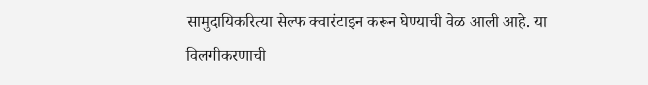सामुदायिकरित्या सेल्फ क्वारंटाइन करून घेण्याची वेळ आली आहे. या विलगीकरणाची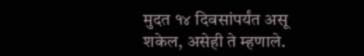मुदत १४ दिवसांपर्यंत असू शकेल, असेही ते म्हणाले.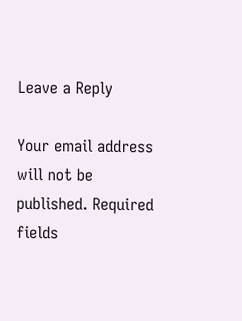Leave a Reply

Your email address will not be published. Required fields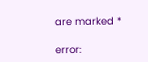are marked *

error: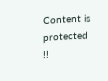Content is protected !!